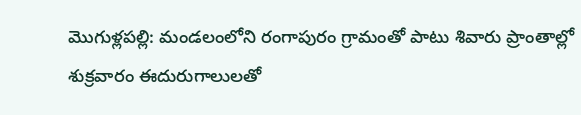మొగుళ్లపల్లి: మండలంలోని రంగాపురం గ్రామంతో పాటు శివారు ప్రాంతాల్లో శుక్రవారం ఈదురుగాలులతో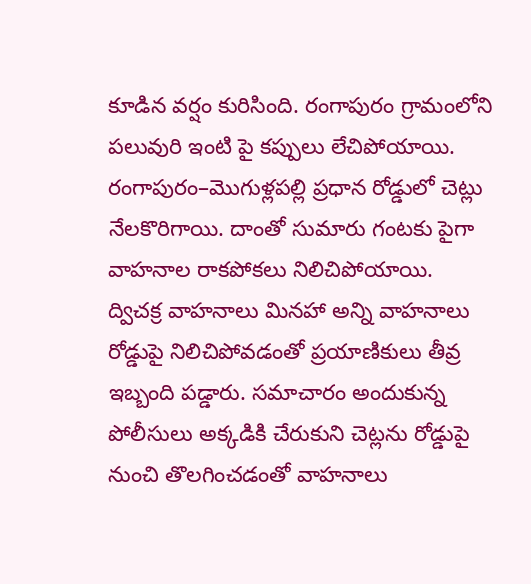కూడిన వర్షం కురిసింది. రంగాపురం గ్రామంలోని పలువురి ఇంటి పై కప్పులు లేచిపోయాయి. రంగాపురం–మొగుళ్లపల్లి ప్రధాన రోడ్డులో చెట్లు నేలకొరిగాయి. దాంతో సుమారు గంటకు పైగా వాహనాల రాకపోకలు నిలిచిపోయాయి. ద్విచక్ర వాహనాలు మినహా అన్ని వాహనాలు రోడ్డుపై నిలిచిపోవడంతో ప్రయాణికులు తీవ్ర ఇబ్బంది పడ్డారు. సమాచారం అందుకున్న పోలీసులు అక్కడికి చేరుకుని చెట్లను రోడ్డుపై నుంచి తొలగించడంతో వాహనాలు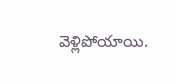వెళ్లిపోయాయి.